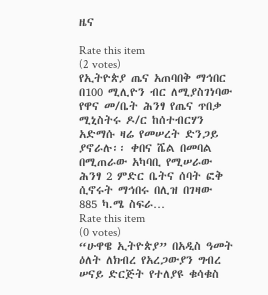ዜና

Rate this item
(2 votes)
የኢትዮጵያ ጤና አጠባበቅ ማኅበር በ100 ሚሊዮን ብር ለሚያስገነባው የዋና መ/ቤት ሕንፃ የጤና ጥበቃ ሚኒስትሩ ዶ/ር ከሰተብርሃን አድማሱ ዛሬ የመሠረት ድንጋይ ያኖራሉ፡፡ ቀበና ሼል በመባል በሚጠራው አካባቢ የሚሠራው ሕንፃ 2 ምድር ቤትና ሰባት ፎቅ ሲኖሩት ማኅበሩ በሊዝ በገዛው 885 ካ.ሜ ስፍራ…
Rate this item
(0 votes)
“ሁዋዌ ኢትዮጵያ” በአዲስ ዓመት ዕለት ለክብረ የአረጋውያን ግብረ ሠናይ ድርጅት የተለያዩ ቁሳቁስ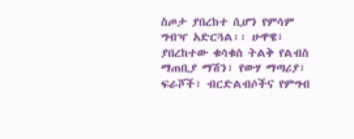ስጦታ ያበረከተ ሲሆን የምሳም ግብዣ አድርጓል፡፡ ሁዋዌ፣ ያበረከተው ቁሳቁስ ትልቅ የልብስ ማጠቢያ ማሽን፣ የውሃ ማጣሪያ፣ ፍራሾች፣ ብርድልብሶችና የምግብ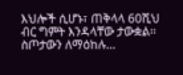እህሎች ሲሆኑ፣ ጠቅላላ 60ሺህ ብር ግምት እንዳላቸው ታውቋል፡፡ ስጦታውን ለማዕከሉ…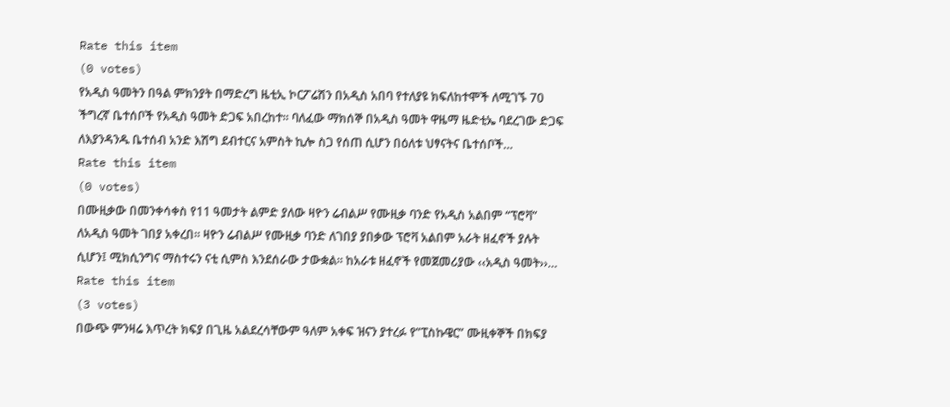Rate this item
(0 votes)
የአዲስ ዓመትን በዓል ምክንያት በማድረግ ዜቲኢ ኮርፖሬሽን በአዲስ አበባ የተለያዩ ክፍለከተሞች ለሚገኙ 70 ችግረኛ ቤተሰቦች የአዲስ ዓመት ድጋፍ አበረከተ፡፡ ባለፈው ማክሰኞ በአዲስ ዓመት ዋዜማ ዜድቲኤ ባደረገው ድጋፍ ለእያንዳንዱ ቤተሰብ አንድ እሽግ ደብተርና አምስት ኪሎ ስጋ የሰጠ ሲሆን በዕለቱ ህፃናትና ቤተሰቦች…
Rate this item
(0 votes)
በሙዚቃው በመንቀሳቀስ የ11 ዓመታት ልምድ ያለው ዛዮን ሬብልሥ የሙዚቃ ባንድ የአዲስ አልበም “ፕሮቫ” ለአዲስ ዓመት ገበያ አቀረበ፡፡ ዛዮን ሬብልሥ የሙዚቃ ባንድ ለገበያ ያበቃው ፕሮቫ አልበም አራት ዘፈኖች ያሉት ሲሆን፤ ሚክሲንግና ማስተሩን ናቲ ሲምስ እንደሰራው ታውቋል፡፡ ከአራቱ ዘፈኖች የመጀመሪያው ‹‹አዲስ ዓመት››…
Rate this item
(3 votes)
በውጭ ምንዛሬ እጥረት ክፍያ በጊዜ አልደረሳቸውም ዓለም አቀፍ ዝናን ያተረፉ የ”ፒስኩዌር” ሙዚቀኞች በክፍያ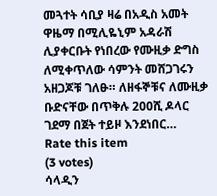መጓተት ሳቢያ ዛሬ በአዲስ አመት ዋዜማ በሚሊዬኒም አዳራሽ ሊያቀርቡት የነበረው የሙዚቃ ድግስ ለሚቀጥለው ሳምንት መሸጋገሩን አዘጋጆቹ ገለፁ። ለዘፋኞቹና ለሙዚቃ ቡድናቸው በጥቅሉ 200ሺ ዶላር ገደማ በጀት ተይዞ እንደነበር…
Rate this item
(3 votes)
ሳላዲን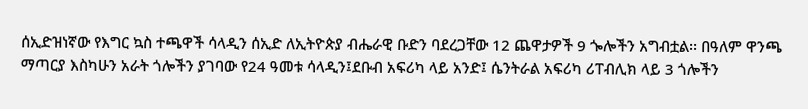ሰኢድዝነኛው የእግር ኳስ ተጫዋች ሳላዲን ሰኢድ ለኢትዮጵያ ብሔራዊ ቡድን ባደረጋቸው 12 ጨዋታዎች 9 ጐሎችን አግብቷል፡፡ በዓለም ዋንጫ ማጣርያ እስካሁን አራት ጎሎችን ያገባው የ24 ዓመቱ ሳላዲን፤ደቡብ አፍሪካ ላይ አንድ፤ ሴንትራል አፍሪካ ሪፐብሊክ ላይ 3 ጎሎችን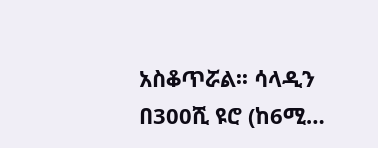አስቆጥሯል፡፡ ሳላዲን በ300ሺ ዩሮ (ከ6ሚ…